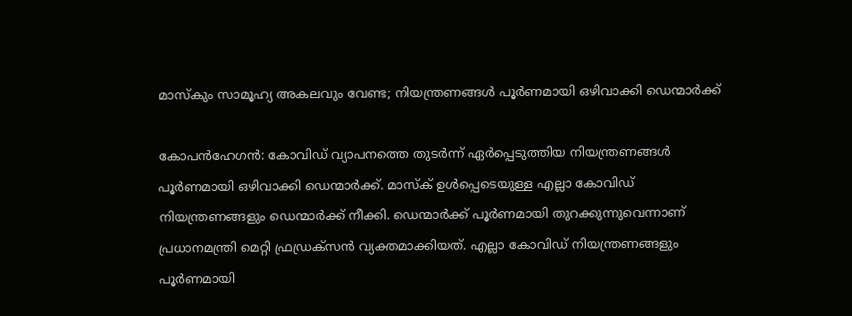മാസ്‌കും സാമൂഹ്യ അകലവും വേണ്ട; നിയന്ത്രണങ്ങൾ പൂർണമായി ഒഴിവാക്കി ഡെന്മാർക്ക്

കോപൻഹേഗൻ: കോവിഡ് വ്യാപനത്തെ തുടർന്ന് ഏർപ്പെടുത്തിയ നിയന്ത്രണങ്ങൾ പൂർണമായി ഒഴിവാക്കി ഡെന്മാർക്ക്. മാസ്‌ക് ഉൾപ്പെടെയുള്ള എല്ലാ കോവിഡ് നിയന്ത്രണങ്ങളും ഡെന്മാർക്ക് നീക്കി. ഡെന്മാർക്ക് പൂർണമായി തുറക്കുന്നുവെന്നാണ് പ്രധാനമന്ത്രി മെറ്റി ഫ്രഡ്രക്സൻ വ്യക്തമാക്കിയത്. എല്ലാ കോവിഡ് നിയന്ത്രണങ്ങളും പൂർണമായി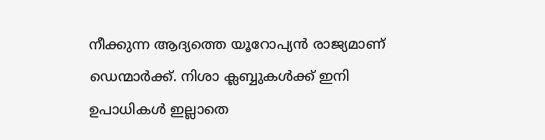നീക്കുന്ന ആദ്യത്തെ യൂറോപ്യൻ രാജ്യമാണ് ഡെന്മാർക്ക്. നിശാ ക്ലബ്ബുകൾക്ക് ഇനി ഉപാധികൾ ഇല്ലാതെ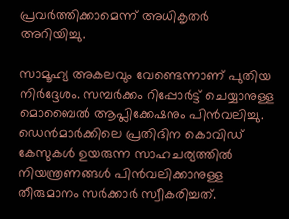പ്രവർത്തിക്കാമെന്ന് അധികൃതർ അറിയിച്ചു.

സാമൂഹ്യ അകലവും വേണ്ടെന്നാണ് പുതിയ നിർദ്ദേശം. സമ്പർക്കം റിപ്പോർട്ട് ചെയ്യാനുള്ള മൊബൈൽ ആപ്ലിക്കേഷനും പിൻവലിച്ചു. ഡെൻമാർക്കിലെ പ്രതിദിന കൊവിഡ് കേസുകൾ ഉയരുന്ന സാഹചര്യത്തിൽ നിയന്ത്രണങ്ങൾ പിൻവലിക്കാനുള്ള തീരുമാനം സർക്കാർ സ്വീകരിച്ചത്.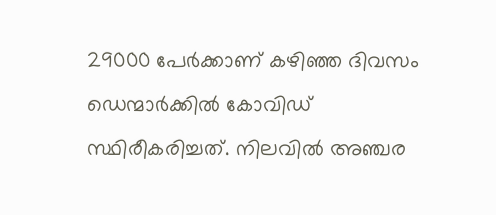29000 പേർക്കാണ് കഴിഞ്ഞ ദിവസം ഡെന്മാർക്കിൽ കോവിഡ് സ്ഥിരീകരിച്ചത്. നിലവിൽ അഞ്ചര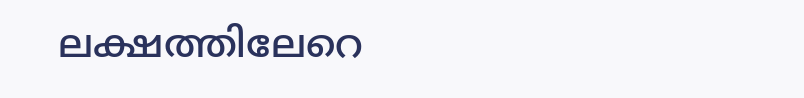ലക്ഷത്തിലേറെ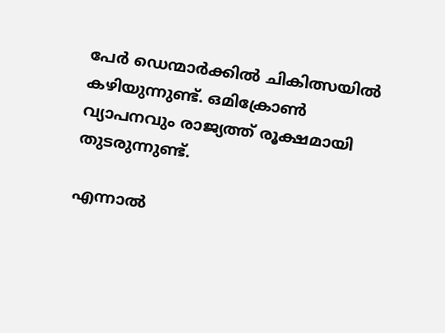പേർ ഡെന്മാർക്കിൽ ചികിത്സയിൽ കഴിയുന്നുണ്ട്. ഒമിക്രോൺ വ്യാപനവും രാജ്യത്ത് രൂക്ഷമായി തുടരുന്നുണ്ട്.

എന്നാൽ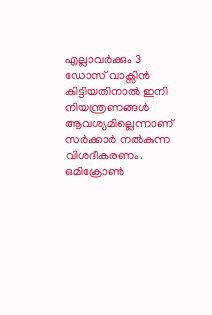എല്ലാവർക്കും 3 ഡോസ് വാക്സിൻ കിട്ടിയതിനാൽ ഇനി നിയന്ത്രണങ്ങൾ ആവശ്യമില്ലെന്നാണ് സർക്കാർ നൽകുന്ന വിശദീകരണം. ഒമിക്രോൺ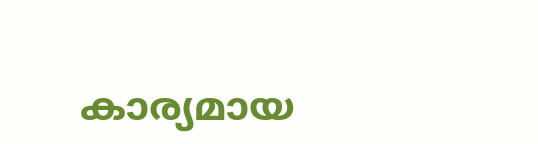കാര്യമായ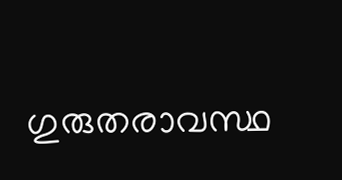ഗുരുതരാവസ്ഥ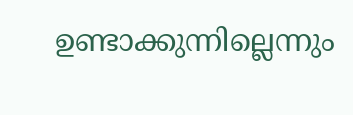ഉണ്ടാക്കുന്നില്ലെന്നും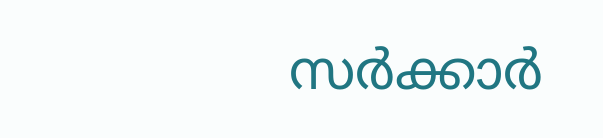സർക്കാർ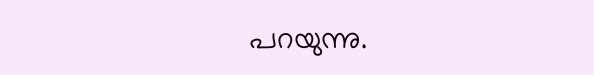പറയുന്നു.